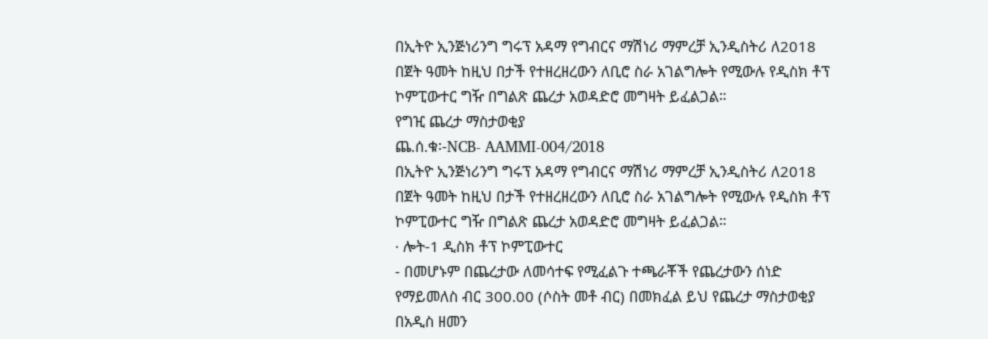በኢትዮ ኢንጅነሪንግ ግሩፕ አዳማ የግብርና ማሽነሪ ማምረቻ ኢንዲስትሪ ለ2018 በጀት ዓመት ከዚህ በታች የተዘረዘረውን ለቢሮ ስራ አገልግሎት የሚውሉ የዲስክ ቶፕ ኮምፒውተር ግዥ በግልጽ ጨረታ አወዳድሮ መግዛት ይፈልጋል።
የግዢ ጨረታ ማስታወቂያ
ጨ.ሰ.ቁ፡-NCB‐ AAMMI-004/2018
በኢትዮ ኢንጅነሪንግ ግሩፕ አዳማ የግብርና ማሽነሪ ማምረቻ ኢንዲስትሪ ለ2018 በጀት ዓመት ከዚህ በታች የተዘረዘረውን ለቢሮ ስራ አገልግሎት የሚውሉ የዲስክ ቶፕ ኮምፒውተር ግዥ በግልጽ ጨረታ አወዳድሮ መግዛት ይፈልጋል።
· ሎት-1 ዲስክ ቶፕ ኮምፒውተር
- በመሆኑም በጨረታው ለመሳተፍ የሚፈልጉ ተጫራቾች የጨረታውን ሰነድ የማይመለስ ብር 300.00 (ሶስት መቶ ብር) በመክፈል ይህ የጨረታ ማስታወቂያ በአዲስ ዘመን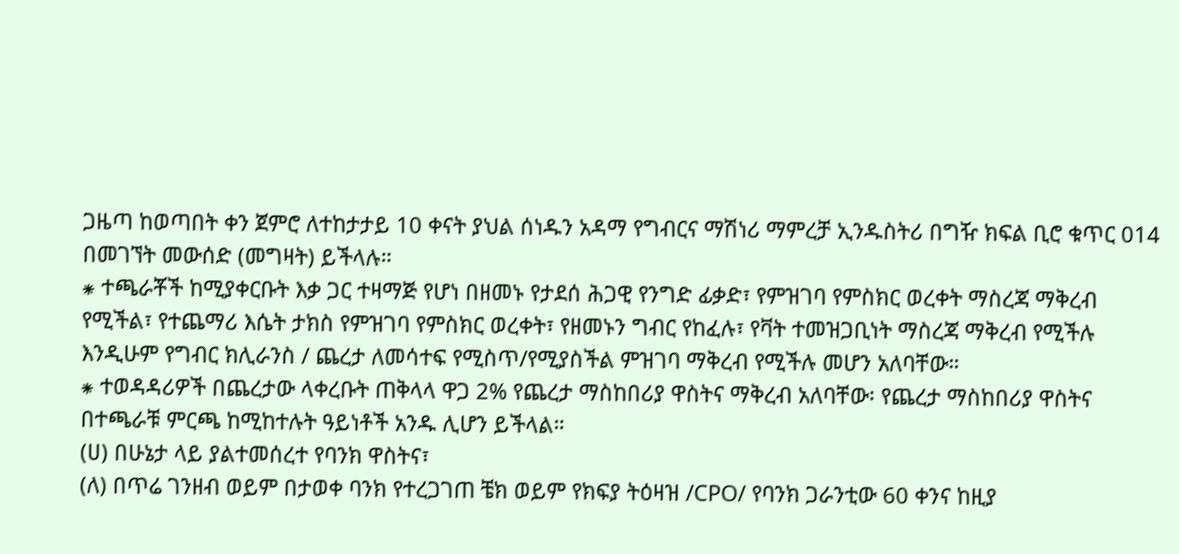ጋዜጣ ከወጣበት ቀን ጀምሮ ለተከታታይ 10 ቀናት ያህል ሰነዱን አዳማ የግብርና ማሽነሪ ማምረቻ ኢንዱስትሪ በግዥ ክፍል ቢሮ ቁጥር 014 በመገኘት መውሰድ (መግዛት) ይችላሉ።
⁕ ተጫራቾች ከሚያቀርቡት እቃ ጋር ተዛማጅ የሆነ በዘመኑ የታደሰ ሕጋዊ የንግድ ፊቃድ፣ የምዝገባ የምስክር ወረቀት ማስረጃ ማቅረብ የሚችል፣ የተጨማሪ እሴት ታክስ የምዝገባ የምስክር ወረቀት፣ የዘመኑን ግብር የከፈሉ፣ የቫት ተመዝጋቢነት ማስረጃ ማቅረብ የሚችሉ እንዲሁም የግብር ክሊራንስ / ጨረታ ለመሳተፍ የሚስጥ/የሚያስችል ምዝገባ ማቅረብ የሚችሉ መሆን አለባቸው።
⁕ ተወዳዳሪዎች በጨረታው ላቀረቡት ጠቅላላ ዋጋ 2% የጨረታ ማስከበሪያ ዋስትና ማቅረብ አለባቸው፡ የጨረታ ማስከበሪያ ዋስትና በተጫራቹ ምርጫ ከሚከተሉት ዓይነቶች አንዱ ሊሆን ይችላል።
(ሀ) በሁኔታ ላይ ያልተመሰረተ የባንክ ዋስትና፣
(ለ) በጥሬ ገንዘብ ወይም በታወቀ ባንክ የተረጋገጠ ቼክ ወይም የክፍያ ትዕዛዝ /CPO/ የባንክ ጋራንቲው 60 ቀንና ከዚያ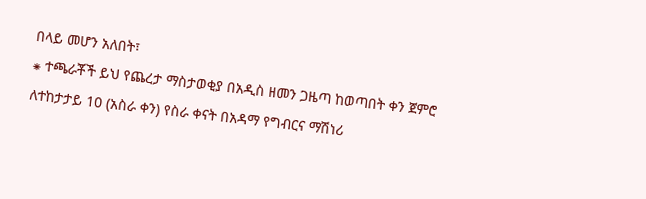በላይ መሆን አለበት፣
⁕ ተጫራቾች ይህ የጨረታ ማስታወቂያ በአዲስ ዘመን ጋዜጣ ከወጣበት ቀን ጀምሮ ለተከታታይ 10 (አስራ ቀን) የስራ ቀናት በአዳማ የግብርና ማሽነሪ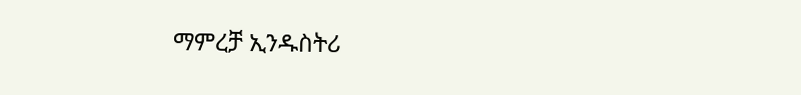ማምረቻ ኢንዱስትሪ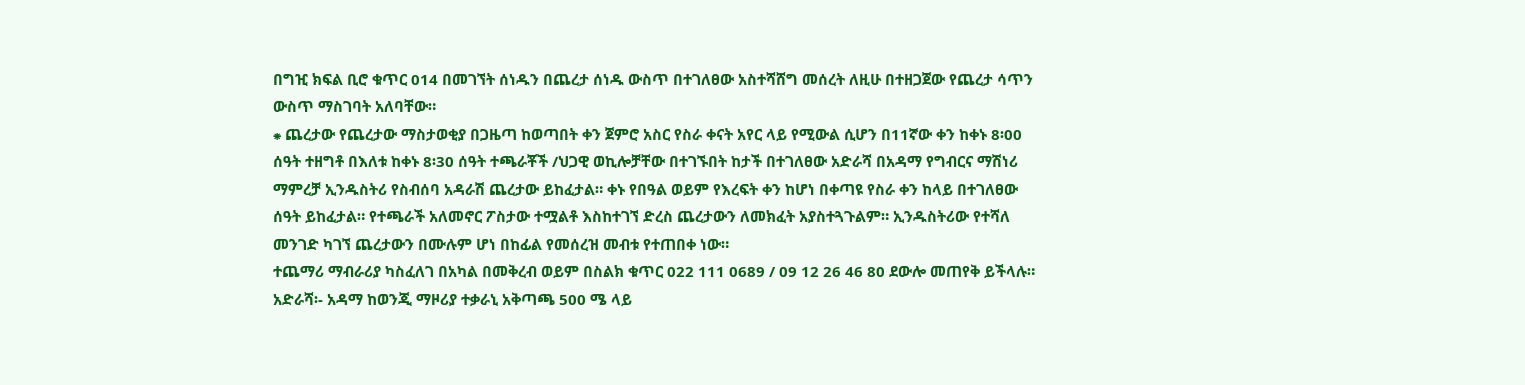በግዢ ክፍል ቢሮ ቁጥር 014 በመገኘት ሰነዱን በጨረታ ሰነዱ ውስጥ በተገለፀው አስተሻሸግ መሰረት ለዚሁ በተዘጋጀው የጨረታ ሳጥን ውስጥ ማስገባት አለባቸው።
⁕ ጨረታው የጨረታው ማስታወቂያ በጋዜጣ ከወጣበት ቀን ጀምሮ አስር የስራ ቀናት አየር ላይ የሚውል ሲሆን በ11ኛው ቀን ከቀኑ 8፡00 ሰዓት ተዘግቶ በእለቱ ከቀኑ 8፡30 ሰዓት ተጫራቾች /ህጋዊ ወኪሎቻቸው በተገኙበት ከታች በተገለፀው አድራሻ በአዳማ የግብርና ማሽነሪ ማምረቻ ኢንዱስትሪ የስብሰባ አዳራሽ ጨረታው ይከፈታል። ቀኑ የበዓል ወይም የእረፍት ቀን ከሆነ በቀጣዩ የስራ ቀን ከላይ በተገለፀው ሰዓት ይከፈታል። የተጫራች አለመኖር ፖስታው ተሟልቶ እስከተገኘ ድረስ ጨረታውን ለመክፈት አያስተጓጉልም። ኢንዱስትሪው የተሻለ መንገድ ካገኘ ጨረታውን በሙሉም ሆነ በከፊል የመሰረዝ መብቱ የተጠበቀ ነው።
ተጨማሪ ማብራሪያ ካስፈለገ በአካል በመቅረብ ወይም በስልክ ቁጥር 022 111 0689 / 09 12 26 46 80 ደውሎ መጠየቅ ይችላሉ።
አድራሻ፡- አዳማ ከወንጂ ማዞሪያ ተቃራኒ አቅጣጫ 500 ሜ ላይ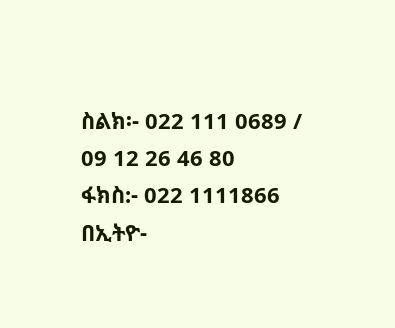ስልክ፡- 022 111 0689 / 09 12 26 46 80
ፋክስ:- 022 1111866
በኢትዮ-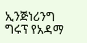ኢንጅነሪንግ ግሩፕ የአዳማ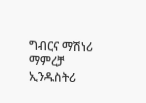ግብርና ማሽነሪ ማምረቻ ኢንዱስትሪ